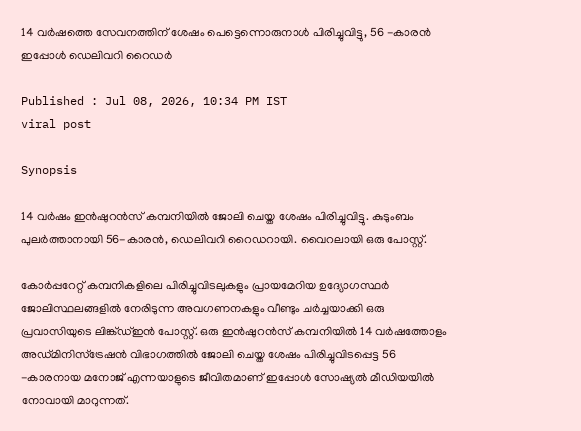14 വർഷത്തെ സേവനത്തിന് ശേഷം പെട്ടെന്നൊരുനാൾ പിരിച്ചുവിട്ടു, 56 -കാരൻ ഇപ്പോൾ ഡെലിവറി റൈഡര്‍

Published : Jul 08, 2026, 10:34 PM IST
viral post

Synopsis

14 വർഷം ഇൻഷുറൻസ് കമ്പനിയിൽ ജോലി ചെയ്ത ശേഷം പിരിച്ചുവിട്ടു. കുടുംബം പുലര്‍ത്താനായി 56-കാരൻ, ഡെലിവറി റൈഡറായി. വൈറലായി ഒരു പോസ്റ്റ്.

കോർപ്പറേറ്റ് കമ്പനികളിലെ പിരിച്ചുവിടലുകളും പ്രായമേറിയ ഉദ്യോഗസ്ഥർ ജോലിസ്ഥലങ്ങളിൽ നേരിടുന്ന അവഗണനകളും വീണ്ടും ചർച്ചയാക്കി ഒരു പ്രവാസിയുടെ ലിങ്ക്ഡ്ഇൻ പോസ്റ്റ്. ഒരു ഇൻഷുറൻസ് കമ്പനിയിൽ 14 വർഷത്തോളം അഡ്മിനിസ്ട്രേഷൻ വിഭാഗത്തിൽ ജോലി ചെയ്ത ശേഷം പിരിച്ചുവിടപ്പെട്ട 56 -കാരനായ മനോജ് എന്നയാളുടെ ജീവിതമാണ് ഇപ്പോൾ സോഷ്യൽ മീഡിയയിൽ നോവായി മാറുന്നത്.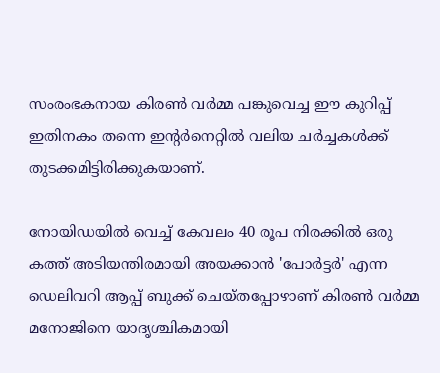സംരംഭകനായ കിരൺ വർമ്മ പങ്കുവെച്ച ഈ കുറിപ്പ് ഇതിനകം തന്നെ ഇന്റർനെറ്റിൽ വലിയ ചർച്ചകൾക്ക് തുടക്കമിട്ടിരിക്കുകയാണ്.

നോയിഡയിൽ വെച്ച് കേവലം 40 രൂപ നിരക്കിൽ ഒരു കത്ത് അടിയന്തിരമായി അയക്കാൻ 'പോർട്ടർ' എന്ന ഡെലിവറി ആപ്പ് ബുക്ക് ചെയ്തപ്പോഴാണ് കിരൺ വർമ്മ മനോജിനെ യാദൃശ്ചികമായി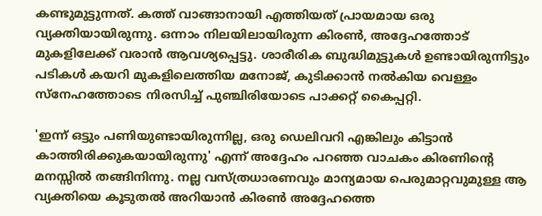കണ്ടുമുട്ടുന്നത്. കത്ത് വാങ്ങാനായി എത്തിയത് പ്രായമായ ഒരു വ്യക്തിയായിരുന്നു. ഒന്നാം നിലയിലായിരുന്ന കിരൺ, അദ്ദേഹത്തോട് മുകളിലേക്ക് വരാൻ ആവശ്യപ്പെട്ടു. ശാരീരിക ബുദ്ധിമുട്ടുകൾ ഉണ്ടായിരുന്നിട്ടും പടികൾ കയറി മുകളിലെത്തിയ മനോജ്, കുടിക്കാൻ നൽകിയ വെള്ളം സ്നേഹത്തോടെ നിരസിച്ച് പുഞ്ചിരിയോടെ പാക്കറ്റ് കൈപ്പറ്റി.

'ഇന്ന് ഒട്ടും പണിയുണ്ടായിരുന്നില്ല, ഒരു ഡെലിവറി എങ്കിലും കിട്ടാൻ കാത്തിരിക്കുകയായിരുന്നു' എന്ന് അദ്ദേഹം പറഞ്ഞ വാചകം കിരണിന്റെ മനസ്സിൽ തങ്ങിനിന്നു. നല്ല വസ്ത്രധാരണവും മാന്യമായ പെരുമാറ്റവുമുള്ള ആ വ്യക്തിയെ കൂടുതൽ അറിയാൻ കിരൺ അദ്ദേഹത്തെ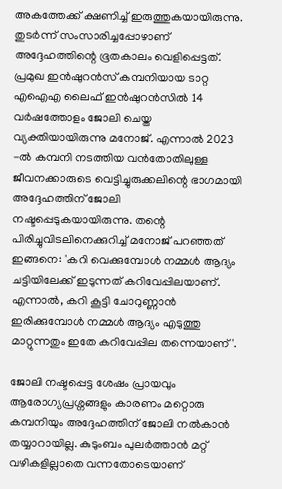അകത്തേക്ക് ക്ഷണിച്ച് ഇരുത്തുകയായിരുന്നു. തുടർന്ന് സംസാരിച്ചപ്പോഴാണ് അദ്ദേഹത്തിന്റെ ഭൂതകാലം വെളിപ്പെട്ടത്. പ്രമുഖ ഇൻഷുറൻസ് കമ്പനിയായ ടാറ്റ എഐഎ ലൈഫ് ഇൻഷുറൻസിൽ 14 വർഷത്തോളം ജോലി ചെയ്ത വ്യക്തിയായിരുന്നു മനോജ്. എന്നാൽ 2023 -ൽ കമ്പനി നടത്തിയ വൻതോതിലുള്ള ജീവനക്കാരുടെ വെട്ടിച്ചുരുക്കലിന്റെ ഭാഗമായി അദ്ദേഹത്തിന് ജോലി നഷ്ടപ്പെടുകയായിരുന്നു. തന്റെ പിരിച്ചുവിടലിനെക്കുറിച്ച് മനോജ് പറഞ്ഞത് ഇങ്ങനെ: 'കറി വെക്കുമ്പോൾ നമ്മൾ ആദ്യം ചട്ടിയിലേക്ക് ഇടുന്നത് കറിവേപ്പിലയാണ്. എന്നാൽ, കറി കൂട്ടി ചോറുണ്ണാൻ ഇരിക്കുമ്പോൾ നമ്മൾ ആദ്യം എടുത്തു മാറ്റുന്നതും ഇതേ കറിവേപ്പില തന്നെയാണ്'.

ജോലി നഷ്ടപ്പെട്ട ശേഷം പ്രായവും ആരോഗ്യപ്രശ്നങ്ങളും കാരണം മറ്റൊരു കമ്പനിയും അദ്ദേഹത്തിന് ജോലി നൽകാൻ തയ്യാറായില്ല. കുടുംബം പുലർത്താൻ മറ്റ് വഴികളില്ലാതെ വന്നതോടെയാണ്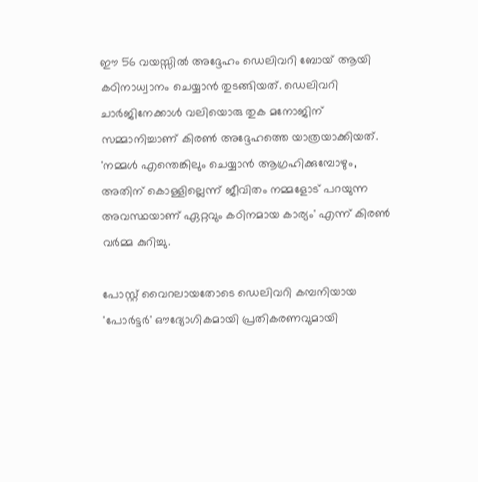ഈ 56 വയസ്സിൽ അദ്ദേഹം ഡെലിവറി ബോയ് ആയി കഠിനാധ്വാനം ചെയ്യാൻ തുടങ്ങിയത്. ഡെലിവറി ചാർജിനേക്കാൾ വലിയൊരു തുക മനോജിന് സമ്മാനിച്ചാണ് കിരൺ അദ്ദേഹത്തെ യാത്രയാക്കിയത്. 'നമ്മൾ എന്തെങ്കിലും ചെയ്യാൻ ആഗ്രഹിക്കുമ്പോഴും, അതിന് കൊള്ളില്ലെന്ന് ജീവിതം നമ്മളോട് പറയുന്ന അവസ്ഥയാണ് ഏറ്റവും കഠിനമായ കാര്യം' എന്ന് കിരൺ വർമ്മ കുറിച്ചു.

പോസ്റ്റ് വൈറലായതോടെ ഡെലിവറി കമ്പനിയായ 'പോർട്ടർ' ഔദ്യോഗികമായി പ്രതികരണവുമായി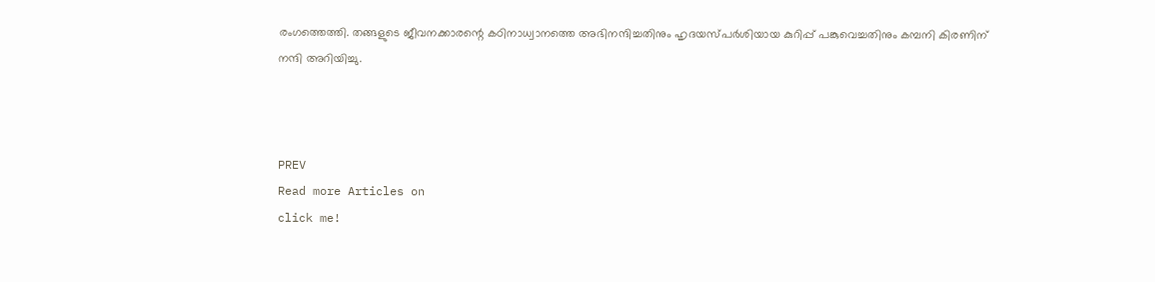രംഗത്തെത്തി. തങ്ങളുടെ ജീവനക്കാരന്റെ കഠിനാധ്വാനത്തെ അഭിനന്ദിച്ചതിനും ഹൃദയസ്പർശിയായ കുറിപ്പ് പങ്കുവെച്ചതിനും കമ്പനി കിരണിന് നന്ദി അറിയിച്ചു.



PREV
Read more Articles on
click me!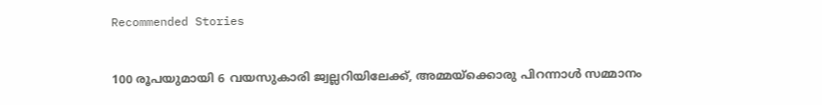Recommended Stories

100 രൂപയുമായി 6 വയസുകാരി ജ്വല്ലറിയിലേക്ക്, അമ്മയ്‍ക്കൊരു പിറന്നാൾ സമ്മാനം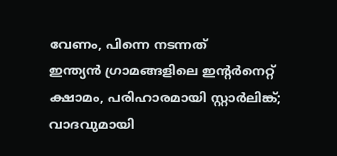വേണം, പിന്നെ നടന്നത്
ഇന്ത്യൻ ഗ്രാമങ്ങളിലെ ഇന്റർനെറ്റ് ക്ഷാമം, പരിഹാരമായി സ്റ്റാർലിങ്ക്; വാദവുമായി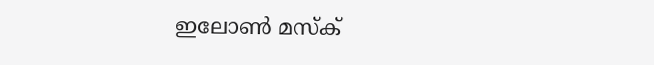ഇലോൺ മസ്ക്